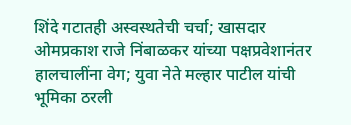शिंदे गटातही अस्वस्थतेची चर्चा; खासदार ओमप्रकाश राजे निंबाळकर यांच्या पक्षप्रवेशानंतर हालचालींना वेग; युवा नेते मल्हार पाटील यांची भूमिका ठरली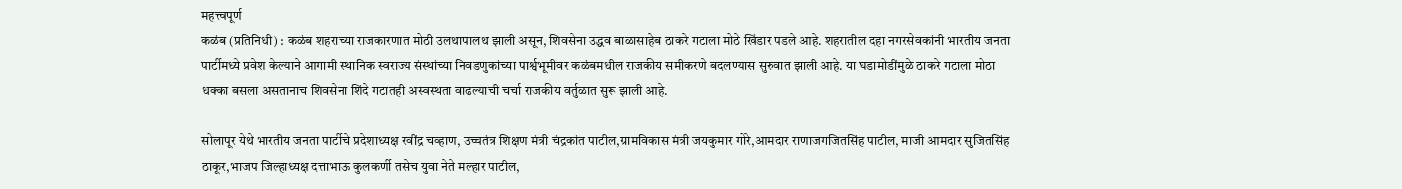महत्त्वपूर्ण
कळंब (प्रतिनिधी) : कळंब शहराच्या राजकारणात मोठी उलथापालथ झाली असून, शिवसेना उद्धव बाळासाहेब ठाकरे गटाला मोठे खिंडार पडले आहे. शहरातील दहा नगरसेवकांनी भारतीय जनता पार्टीमध्ये प्रवेश केल्याने आगामी स्थानिक स्वराज्य संस्थांच्या निवडणुकांच्या पार्श्वभूमीवर कळंबमधील राजकीय समीकरणे बदलण्यास सुरुवात झाली आहे. या घडामोडींमुळे ठाकरे गटाला मोठा धक्का बसला असतानाच शिवसेना शिंदे गटातही अस्वस्थता वाढल्याची चर्चा राजकीय वर्तुळात सुरू झाली आहे.

सोलापूर येथे भारतीय जनता पार्टीचे प्रदेशाध्यक्ष रवींद्र चव्हाण, उच्चतंत्र शिक्षण मंत्री चंद्रकांत पाटील,ग्रामविकास मंत्री जयकुमार गोरे,आमदार राणाजगजितसिंह पाटील, माजी आमदार सुजितसिंह ठाकूर,भाजप जिल्हाध्यक्ष दत्ताभाऊ कुलकर्णी तसेच युवा नेते मल्हार पाटील,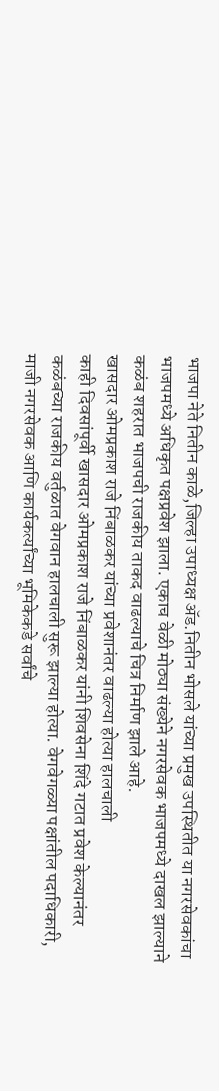भाजपा नेते नितीन काळे,जिल्हा उपाध्यक्ष ॲड.नितीन भोसले यांच्या प्रमुख उपस्थितीत या नगरसेवकांचा भाजपमध्ये अधिकृत पक्षप्रवेश झाला. एकाच वेळी मोठ्या संख्येने नगरसेवक भाजपमध्ये दाखल झाल्याने कळंब शहरात भाजपची राजकीय ताकद वाढल्याचे चित्र निर्माण झाले आहे.
खासदार ओमप्रकाश राजे निंबाळकर यांच्या प्रवेशानंतर वाढल्या होत्या हालचाली
काही दिवसांपूर्वी खासदार ओमप्रकाश राजे निंबाळकर यांनी शिवसेना शिंदे गटात प्रवेश केल्यानंतर कळंबच्या राजकीय वर्तुळात वेगवान हालचाली सुरू झाल्या होत्या. वेगवेगळ्या पक्षांतील पदाधिकारी, माजी नगरसेवक आणि कार्यकर्त्यांच्या भूमिकेकडे सर्वांचे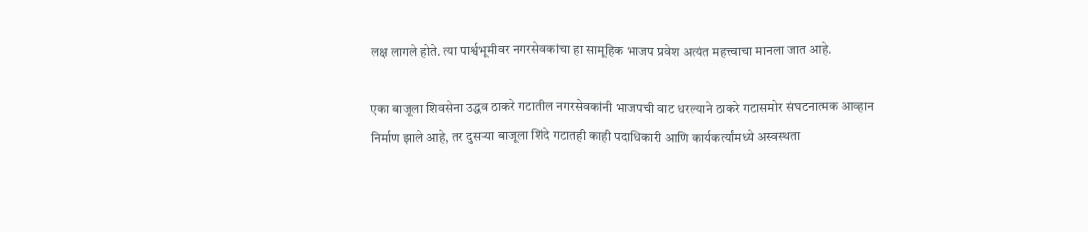लक्ष लागले होते. त्या पार्श्वभूमीवर नगरसेवकांचा हा सामूहिक भाजप प्रवेश अत्यंत महत्त्वाचा मानला जात आहे.

एका बाजूला शिवसेना उद्धव ठाकरे गटातील नगरसेवकांनी भाजपची वाट धरल्याने ठाकरे गटासमोर संघटनात्मक आव्हान निर्माण झाले आहे, तर दुसऱ्या बाजूला शिंदे गटातही काही पदाधिकारी आणि कार्यकर्त्यांमध्ये अस्वस्थता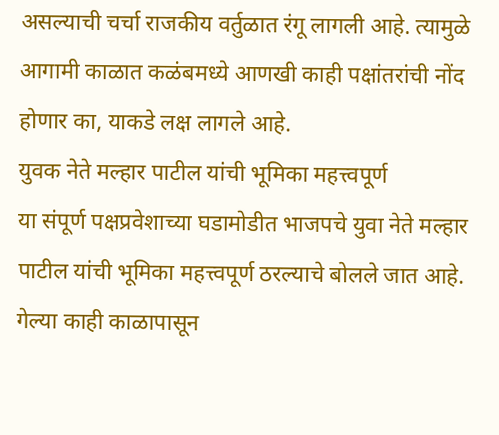असल्याची चर्चा राजकीय वर्तुळात रंगू लागली आहे. त्यामुळे आगामी काळात कळंबमध्ये आणखी काही पक्षांतरांची नोंद होणार का, याकडे लक्ष लागले आहे.
युवक नेते मल्हार पाटील यांची भूमिका महत्त्वपूर्ण
या संपूर्ण पक्षप्रवेशाच्या घडामोडीत भाजपचे युवा नेते मल्हार पाटील यांची भूमिका महत्त्वपूर्ण ठरल्याचे बोलले जात आहे. गेल्या काही काळापासून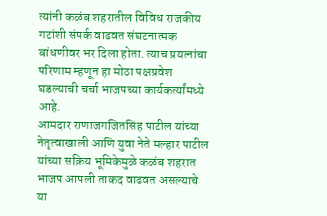त्यांनी कळंब शहरातील विविध राजकीय गटांशी संपर्क वाढवत संघटनात्मक बांधणीवर भर दिला होता. त्याच प्रयत्नांचा परिणाम म्हणून हा मोठा पक्षप्रवेश घडल्याची चर्चा भाजपच्या कार्यकर्त्यांमध्ये आहे.
आमदार राणाजगजितसिंह पाटील यांच्या नेतृत्वाखाली आणि युवा नेते मल्हार पाटील यांच्या सक्रिय भूमिकेमुळे कळंब शहरात भाजप आपली ताकद वाढवत असल्याचे या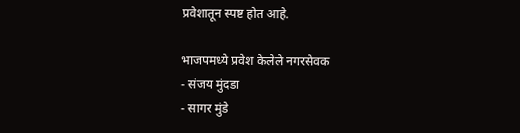प्रवेशातून स्पष्ट होत आहे.

भाजपमध्ये प्रवेश केलेले नगरसेवक
- संजय मुंदडा
- सागर मुंडे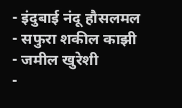- इंदुबाई नंदू हौसलमल
- सफुरा शकील काझी
- जमील खुरेशी
-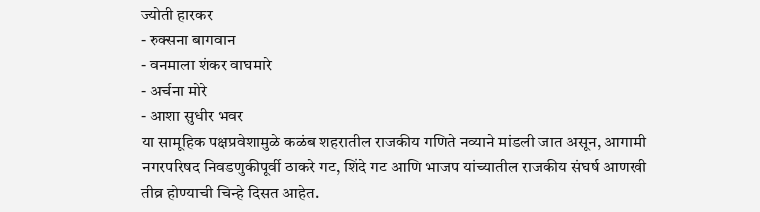ज्योती हारकर
- रुक्सना बागवान
- वनमाला शंकर वाघमारे
- अर्चना मोरे
- आशा सुधीर भवर
या सामूहिक पक्षप्रवेशामुळे कळंब शहरातील राजकीय गणिते नव्याने मांडली जात असून, आगामी नगरपरिषद निवडणुकीपूर्वी ठाकरे गट, शिंदे गट आणि भाजप यांच्यातील राजकीय संघर्ष आणखी तीव्र होण्याची चिन्हे दिसत आहेत.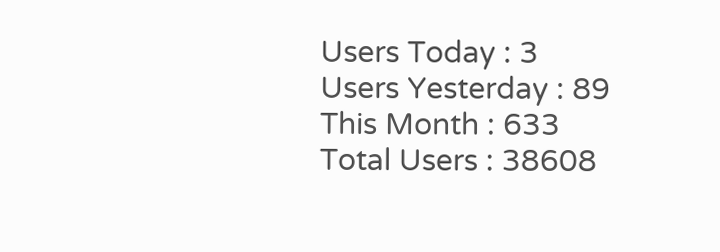Users Today : 3
Users Yesterday : 89
This Month : 633
Total Users : 38608